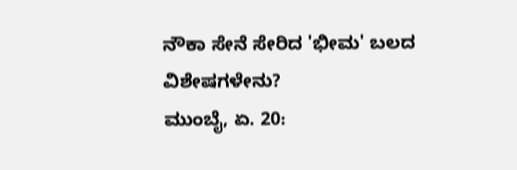ನೌಕಾ ಸೇನೆ ಸೇರಿದ 'ಭೀಮ' ಬಲದ ವಿಶೇಷಗಳೇನು?
ಮುಂಬೈ, ಏ. 20: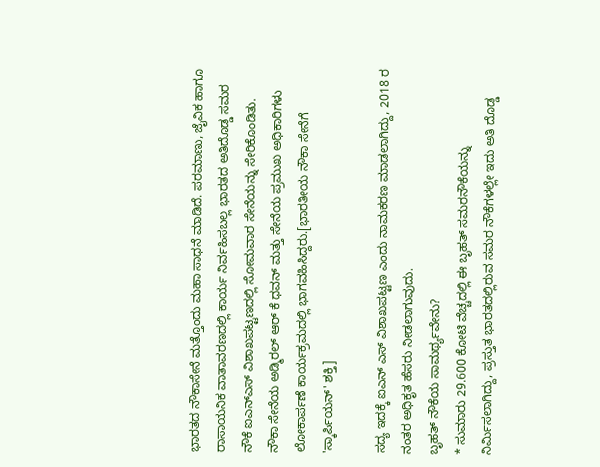ಭಾರತದ ನೌಕಾಸೇನೆ ಮತ್ತೊಂದು ಮಹಾ ಸಾಧನೆ ಮಾಡಿದೆ. ಪರಮಾಣು, ಜೈವಿಕ ಹಾಗೂ ರಾಸಾಯನಿಕ ವಾತಾವರಣದಲ್ಲಿ ಕಾರ್ಯ ನಿರ್ವಹಿಸಬಲ್ಲ ಭಾರತದ ಅತಿದೊಡ್ಡ ಸಮರ ನೌಕೆ ಐಎನ್ಎಸ್ ವಿಶಾಖಪಟ್ಟಣದಲ್ಲಿ ಸೋಮವಾರ ಸೇನೆಯನ್ನು ಸೇರಿಕೊಂಡಿತು.
ನೌಕಾ ಸೇನೆಯ ಅಡ್ಮಿರಲ್ ಆರ್ ಕೆ ಧವನ್ ಮತ್ತು ಸೇನೆಯ ಪ್ರಮುಖ ಅಧಿಕಾರಿಗಳು ಲೋಕಾರ್ಪಣೆ ಕಾರ್ಯಕ್ರಮದಲ್ಲಿ ಭಾಗವಹಿಸಿದ್ದರು.[ಭಾರತೀಯ ನೌಕಾ ಸೇನೆಗೆ 'ಸ್ಕಾರ್ಪಿಯನ್' ಶಕ್ತಿ]

ಸದ್ಯ ಇದಕ್ಕೆ ಐಎನ್ ಎಸ್ ವಿಶಾಖಪಟ್ಟಣ ಎಂದು ನಾಮಕರಣ ಮಾಡಲಾಗಿದ್ದು, 2018 ರ ನಂತರ ಅಧಿಕೃತ ಹೆಸರು ನೀಡಲಾಗುವುದು.
ಬೃಹತ್ ನೌಕೆಯ ಸಾಮರ್ಥ್ಯವೇನು?
* ಸುಮಾರು 29.600 ಕೋಟಿ ವೆಚ್ಚದಲ್ಲಿ ಈ ಬೃಹತ್ ಸಮರನೌಕೆಯನ್ನು ನಿರ್ಮಿಸಲಾಗಿದ್ದು, ಪ್ರಸ್ತುತ ಭಾರತದಲ್ಲಿರುವ ಸಮರ ನೌಕೆಗಳಲ್ಲೇ ಇದು ಅತಿ ದೊಡ್ಡ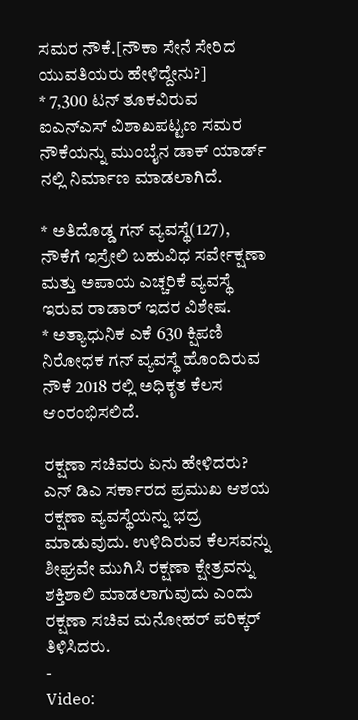ಸಮರ ನೌಕೆ.[ನೌಕಾ ಸೇನೆ ಸೇರಿದ ಯುವತಿಯರು ಹೇಳಿದ್ದೇನು?]
* 7,300 ಟನ್ ತೂಕವಿರುವ ಐಎನ್ಎಸ್ ವಿಶಾಖಪಟ್ಟಣ ಸಮರ ನೌಕೆಯನ್ನು ಮುಂಬೈನ ಡಾಕ್ ಯಾರ್ಡ್ ನಲ್ಲಿ ನಿರ್ಮಾಣ ಮಾಡಲಾಗಿದೆ.

* ಅತಿದೊಡ್ಡ ಗನ್ ವ್ಯವಸ್ಥೆ(127), ನೌಕೆಗೆ ಇಸ್ರೇಲಿ ಬಹುವಿಧ ಸರ್ವೇಕ್ಷಣಾ ಮತ್ತು ಅಪಾಯ ಎಚ್ಚರಿಕೆ ವ್ಯವಸ್ಥೆ ಇರುವ ರಾಡಾರ್ ಇದರ ವಿಶೇಷ.
* ಅತ್ಯಾಧುನಿಕ ಎಕೆ 630 ಕ್ಷಿಪಣಿ ನಿರೋಧಕ ಗನ್ ವ್ಯವಸ್ಥೆ ಹೊಂದಿರುವ ನೌಕೆ 2018 ರಲ್ಲಿ ಅಧಿಕೃತ ಕೆಲಸ ಆಂರಂಭಿಸಲಿದೆ.

ರಕ್ಷಣಾ ಸಚಿವರು ಏನು ಹೇಳಿದರು?
ಎನ್ ಡಿಎ ಸರ್ಕಾರದ ಪ್ರಮುಖ ಆಶಯ ರಕ್ಷಣಾ ವ್ಯವಸ್ಥೆಯನ್ನು ಭದ್ರ ಮಾಡುವುದು. ಉಳಿದಿರುವ ಕೆಲಸವನ್ನು ಶೀಘ್ರವೇ ಮುಗಿಸಿ ರಕ್ಷಣಾ ಕ್ಷೇತ್ರವನ್ನು ಶಕ್ತಿಶಾಲಿ ಮಾಡಲಾಗುವುದು ಎಂದು ರಕ್ಷಣಾ ಸಚಿವ ಮನೋಹರ್ ಪರಿಕ್ಕರ್ ತಿಳಿಸಿದರು.
-
Video: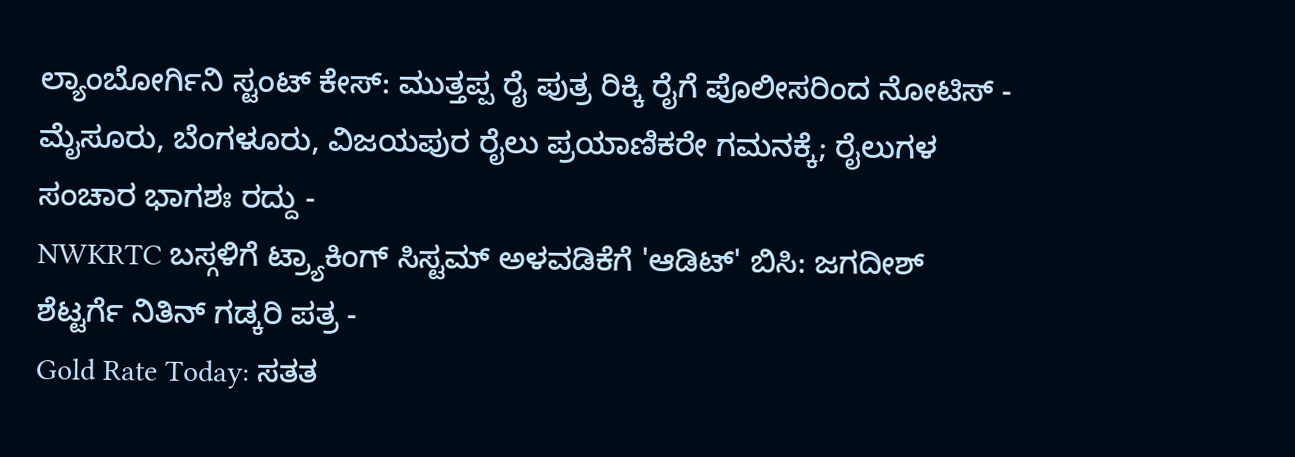ಲ್ಯಾಂಬೋರ್ಗಿನಿ ಸ್ಟಂಟ್ ಕೇಸ್: ಮುತ್ತಪ್ಪ ರೈ ಪುತ್ರ ರಿಕ್ಕಿ ರೈಗೆ ಪೊಲೀಸರಿಂದ ನೋಟಿಸ್ -
ಮೈಸೂರು, ಬೆಂಗಳೂರು, ವಿಜಯಪುರ ರೈಲು ಪ್ರಯಾಣಿಕರೇ ಗಮನಕ್ಕೆ; ರೈಲುಗಳ ಸಂಚಾರ ಭಾಗಶಃ ರದ್ದು -
NWKRTC ಬಸ್ಗಳಿಗೆ ಟ್ರ್ಯಾಕಿಂಗ್ ಸಿಸ್ಟಮ್ ಅಳವಡಿಕೆಗೆ 'ಆಡಿಟ್' ಬಿಸಿ: ಜಗದೀಶ್ ಶೆಟ್ಟರ್ಗೆ ನಿತಿನ್ ಗಡ್ಕರಿ ಪತ್ರ -
Gold Rate Today: ಸತತ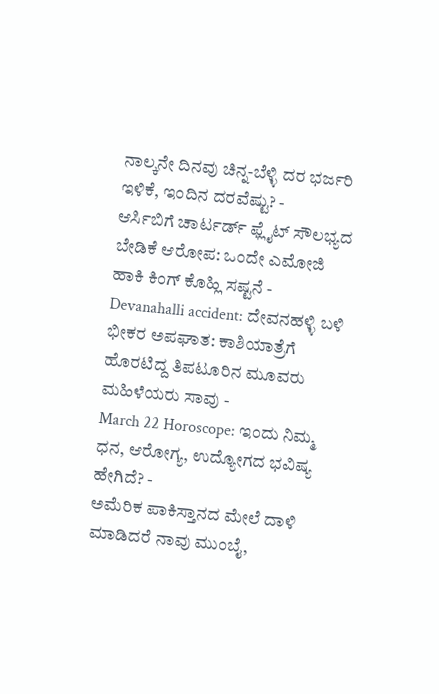ನಾಲ್ಕನೇ ದಿನವು ಚಿನ್ನ-ಬೆಳ್ಳಿ ದರ ಭರ್ಜರಿ ಇಳಿಕೆ, ಇಂದಿನ ದರವೆಷ್ಟು? -
ಆರ್ಸಿಬಿಗೆ ಚಾರ್ಟರ್ಡ್ ಫ್ಲೈಟ್ ಸೌಲಭ್ಯದ ಬೇಡಿಕೆ ಆರೋಪ: ಒಂದೇ ಎಮೋಜಿ ಹಾಕಿ ಕಿಂಗ್ ಕೊಹ್ಲಿ ಸಷ್ಟನೆ -
Devanahalli accident: ದೇವನಹಳ್ಳಿ ಬಳಿ ಭೀಕರ ಅಪಘಾತ: ಕಾಶಿಯಾತ್ರೆಗೆ ಹೊರಟಿದ್ದ ತಿಪಟೂರಿನ ಮೂವರು ಮಹಿಳೆಯರು ಸಾವು -
March 22 Horoscope: ಇಂದು ನಿಮ್ಮ ಧನ, ಆರೋಗ್ಯ, ಉದ್ಯೋಗದ ಭವಿಷ್ಯ ಹೇಗಿದೆ? -
ಅಮೆರಿಕ ಪಾಕಿಸ್ತಾನದ ಮೇಲೆ ದಾಳಿ ಮಾಡಿದರೆ ನಾವು ಮುಂಬೈ,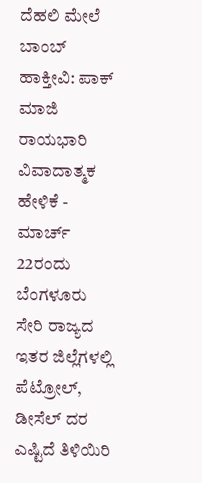ದೆಹಲಿ ಮೇಲೆ ಬಾಂಬ್ ಹಾಕ್ತೀವಿ: ಪಾಕ್ ಮಾಜಿ ರಾಯಭಾರಿ ವಿವಾದಾತ್ಮಕ ಹೇಳಿಕೆ -
ಮಾರ್ಚ್ 22ರಂದು ಬೆಂಗಳೂರು ಸೇರಿ ರಾಜ್ಯದ ಇತರ ಜಿಲ್ಲೆಗಳಲ್ಲಿ ಪೆಟ್ರೋಲ್, ಡೀಸೆಲ್ ದರ ಎಷ್ಟಿದೆ ತಿಳಿಯಿರಿ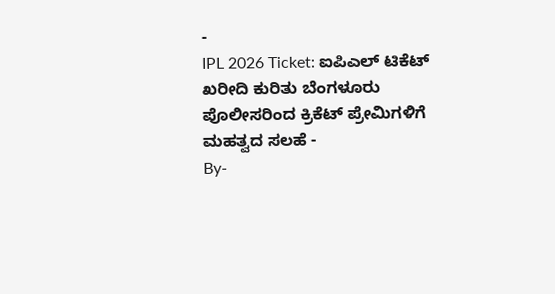-
IPL 2026 Ticket: ಐಪಿಎಲ್ ಟಿಕೆಟ್ ಖರೀದಿ ಕುರಿತು ಬೆಂಗಳೂರು ಪೊಲೀಸರಿಂದ ಕ್ರಿಕೆಟ್ ಪ್ರೇಮಿಗಳಿಗೆ ಮಹತ್ವದ ಸಲಹೆ -
By-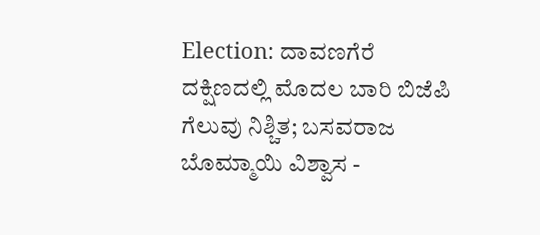Election: ದಾವಣಗೆರೆ ದಕ್ಷಿಣದಲ್ಲಿ ಮೊದಲ ಬಾರಿ ಬಿಜೆಪಿ ಗೆಲುವು ನಿಶ್ಚಿತ; ಬಸವರಾಜ ಬೊಮ್ಮಾಯಿ ವಿಶ್ವಾಸ -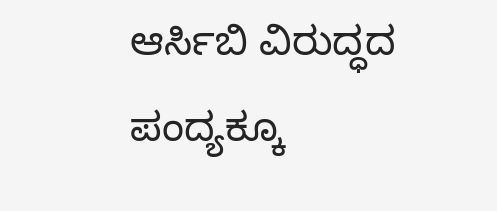ಆರ್ಸಿಬಿ ವಿರುದ್ಧದ ಪಂದ್ಯಕ್ಕೂ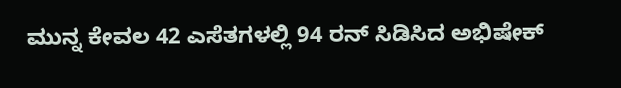ಮುನ್ನ ಕೇವಲ 42 ಎಸೆತಗಳಲ್ಲಿ 94 ರನ್ ಸಿಡಿಸಿದ ಅಭಿಷೇಕ್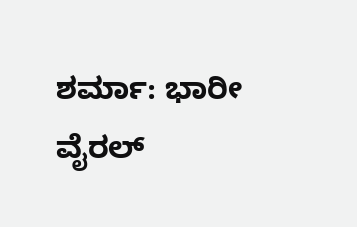ಶರ್ಮಾ: ಭಾರೀ ವೈರಲ್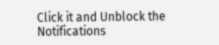Click it and Unblock the Notifications